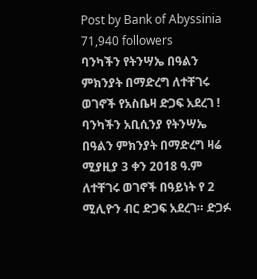Post by Bank of Abyssinia
71,940 followers
ባንካችን የትንሣኤ በዓልን ምክንያት በማድረግ ለተቸገሩ ወገኖች የአስቤዛ ድጋፍ አደረገ ! ባንካችን አቢሲንያ የትንሣኤ በዓልን ምክንያት በማድረግ ዛሬ ሚያዚያ 3 ቀን 2018 ዓ.ም ለተቸገሩ ወገኖች በዓይነት የ 2 ሚሊዮን ብር ድጋፍ አደረገ። ድጋፉ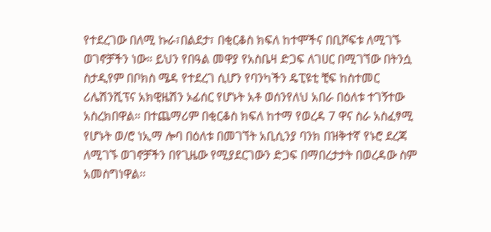የተደረገው በለሚ ኩራ፣በልደታ፣ በቂርቆስ ክፍለ ከተሞችና በቢሾፍቱ ለሚገኙ ወገኖቻችን ነው። ይህን የበዓል መዋያ የአስቤዛ ድጋፍ ለገሀር በሚገኘው በትንሷ ስታዲየም በቦክስ ሜዳ የተደረገ ሲሆን የባንካችን ዴፒዩቲ ቺፍ ከስተመር ሪሌሽንሺፕና አክዊዜሽን ኦፊሰር የሆኑት አቶ ወሰንየለህ አበራ በዕለቱ ተገኝተው አስረክበዋል። በተጨማሪም በቂርቆስ ክፍለ ከተማ የወረዳ 7 ዋና ስራ አስፈፃሚ የሆኑት ወ/ሮ ነኢማ ሎባ በዕለቱ በመገኘት አቢሲንያ ባንክ በዝቅተኛ የኑሮ ደረጃ ለሚገኙ ወገኖቻችን በየጊዜው የሚያደርገውን ድጋፍ በማበረታታት በወረዳው ስም አመስግነዋል፡፡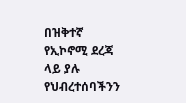በዝቅተኛ የኢኮኖሚ ደረጃ ላይ ያሉ የህብረተሰባችንን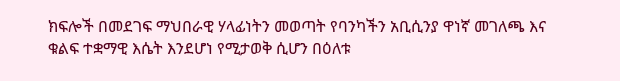ክፍሎች በመደገፍ ማህበራዊ ሃላፊነትን መወጣት የባንካችን አቢሲንያ ዋነኛ መገለጫ እና ቁልፍ ተቋማዊ እሴት እንደሆነ የሚታወቅ ሲሆን በዕለቱ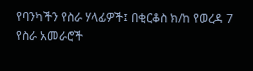የባንካችን የስራ ሃላፊዎች፤ በቂርቆስ ክ/ከ የወረዳ 7 የስራ አመራሮች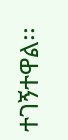ተገኝተዋል፡፡